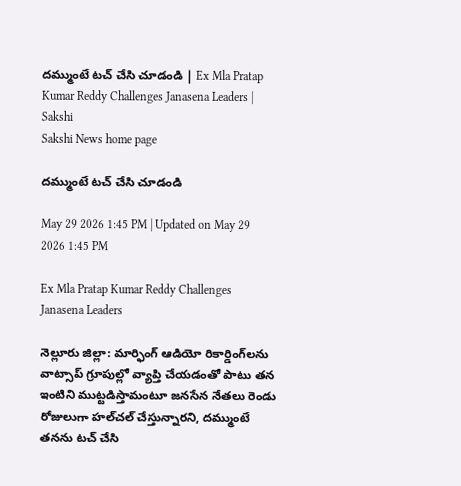దమ్ముంటే టచ్‌ చేసి చూడండి | Ex Mla Pratap Kumar Reddy Challenges Janasena Leaders | Sakshi
Sakshi News home page

దమ్ముంటే టచ్‌ చేసి చూడండి

May 29 2026 1:45 PM | Updated on May 29 2026 1:45 PM

Ex Mla Pratap Kumar Reddy Challenges Janasena Leaders

నెల్లూరు జిల్లా: మార్ఫింగ్‌ ఆడియో రికార్డింగ్‌లను వాట్సాప్‌ గ్రూపుల్లో వ్యాప్తి చేయడంతో పాటు తన ఇంటిని ముట్టడిస్తామంటూ జనసేన నేతలు రెండు రోజులుగా హల్‌చల్‌ చేస్తున్నారని, దమ్ముంటే తనను టచ్‌ చేసి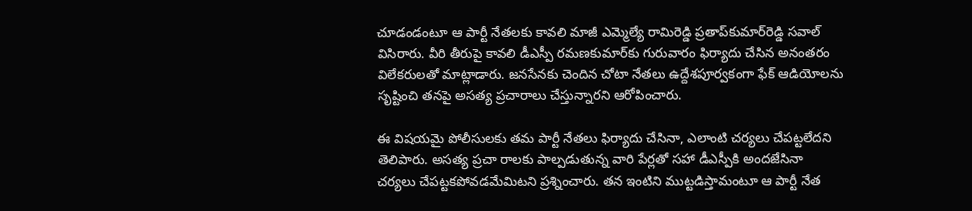చూడండంటూ ఆ పార్టీ నేతలకు కావలి మాజీ ఎమ్మెల్యే రామిరెడ్డి ప్రతాప్‌కుమార్‌రెడ్డి సవాల్‌ విసిరారు. వీరి తీరుపై కావలి డీఎస్పీ రమణకుమార్‌కు గురువారం ఫిర్యాదు చేసిన అనంతరం విలేకరులతో మాట్లాడారు. జనసేనకు చెందిన చోటా నేతలు ఉద్దేశపూర్వకంగా ఫేక్‌ ఆడియోలను సృష్టించి తనపై అసత్య ప్రచారాలు చేస్తున్నారని ఆరోపించారు.

ఈ విషయమై పోలీసులకు తమ పార్టీ నేతలు ఫిర్యాదు చేసినా, ఎలాంటి చర్యలు చేపట్టలేదని తెలిపారు. అసత్య ప్రచా రాలకు పాల్పడుతున్న వారి పేర్లతో సహా డీఎస్పీకి అందజేసినా చర్యలు చేపట్టకపోవడమేమిటని ప్రశ్నించారు. తన ఇంటిని ముట్టడిస్తామంటూ ఆ పార్టీ నేత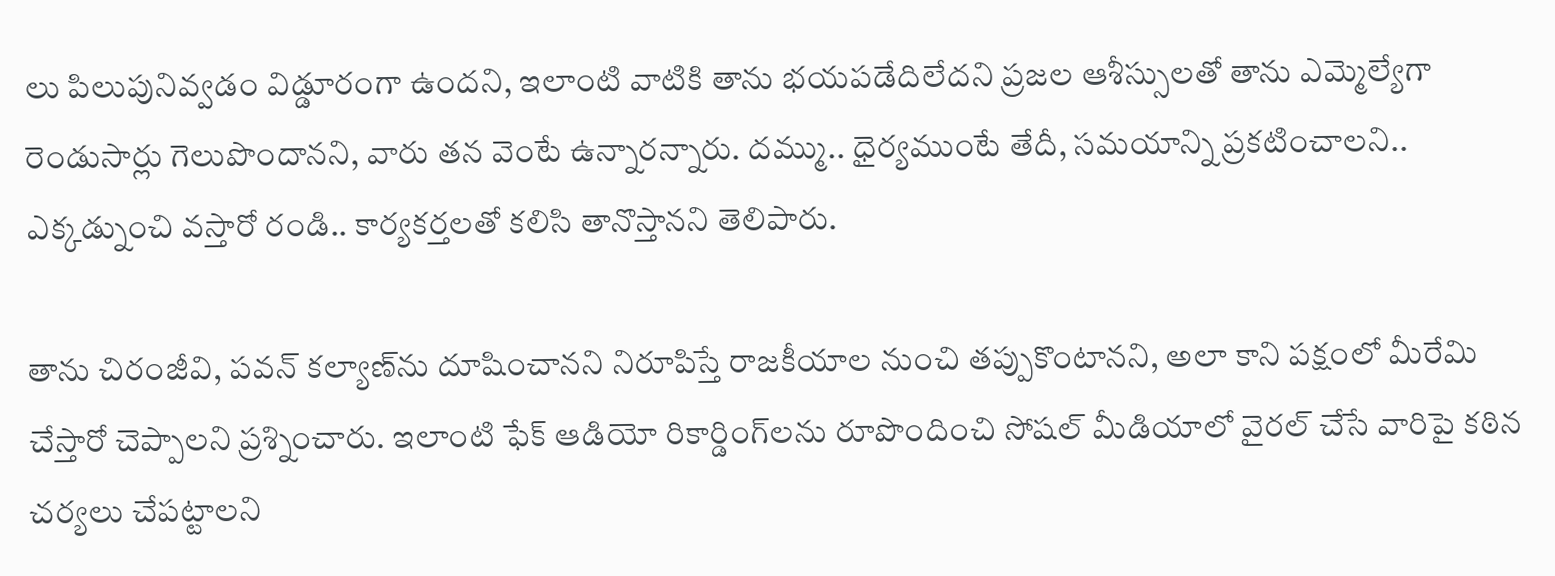లు పిలుపునివ్వడం విడ్డూరంగా ఉందని, ఇలాంటి వాటికి తాను భయపడేదిలేదని ప్రజల ఆశీస్సులతో తాను ఎమ్మెల్యేగా రెండుసార్లు గెలుపొందానని, వారు తన వెంటే ఉన్నారన్నారు. దమ్ము.. ధైర్యముంటే తేదీ, సమయాన్ని ప్రకటించాలని.. ఎక్కడ్నుంచి వస్తారో రండి.. కార్యకర్తలతో కలిసి తానొస్తానని తెలిపారు.

తాను చిరంజీవి, పవన్‌ కల్యాణ్‌ను దూషించానని నిరూపిస్తే రాజకీయాల నుంచి తప్పుకొంటానని, అలా కాని పక్షంలో మీరేమి చేస్తారో చెప్పాలని ప్రశ్నించారు. ఇలాంటి ఫేక్‌ ఆడియో రికార్డింగ్‌లను రూపొందించి సోషల్‌ మీడియాలో వైరల్‌ చేసే వారిపై కఠిన చర్యలు చేపట్టాలని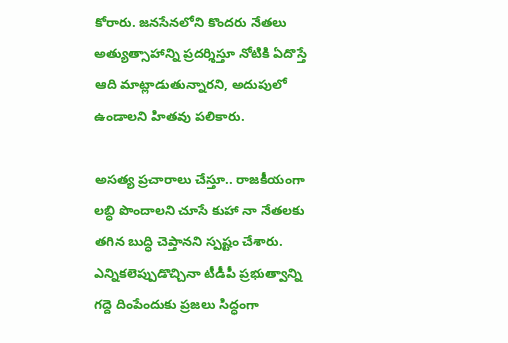కోరారు. జనసేనలోని కొందరు నేతలు అత్యుత్సాహాన్ని ప్రదర్శిస్తూ నోటికి ఏదొస్తే ఆది మాట్లాడుతున్నారని, అదుపులో ఉండాలని హితవు పలికారు.

అసత్య ప్రచారాలు చేస్తూ.. రాజకీయంగా లబ్ధి పొందాలని చూసే కుహా నా నేతలకు తగిన బుద్ధి చెప్తానని స్పష్టం చేశారు. ఎన్నికలెప్పుడొచ్చినా టీడీపీ ప్రభుత్వాన్ని గద్దె దింపేందుకు ప్రజలు సిద్ధంగా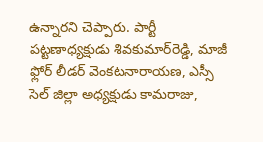ఉన్నారని చెప్పారు. పార్టీ పట్టణాధ్యక్షుడు శివకుమార్‌రెడ్డి, మాజీ ఫ్లోర్‌ లీడర్‌ వెంకటనారాయణ, ఎస్సీ సెల్‌ జిల్లా అధ్యక్షుడు కామరాజు,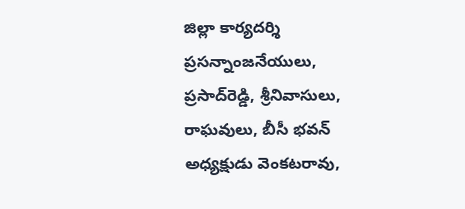జిల్లా కార్యదర్శి ప్రసన్నాంజనేయులు, ప్రసాద్‌రెడ్డి, శ్రీనివాసులు, రాఘవులు, బీసీ భవన్‌ అధ్యక్షుడు వెంకటరావు,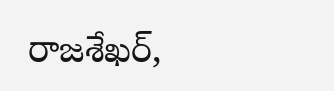రాజశేఖర్,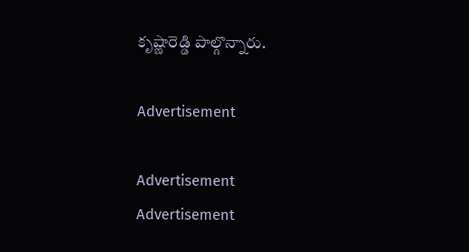కృష్ణారెడ్డి పాల్గొన్నారు.

Advertisement

Advertisement
Advertisement